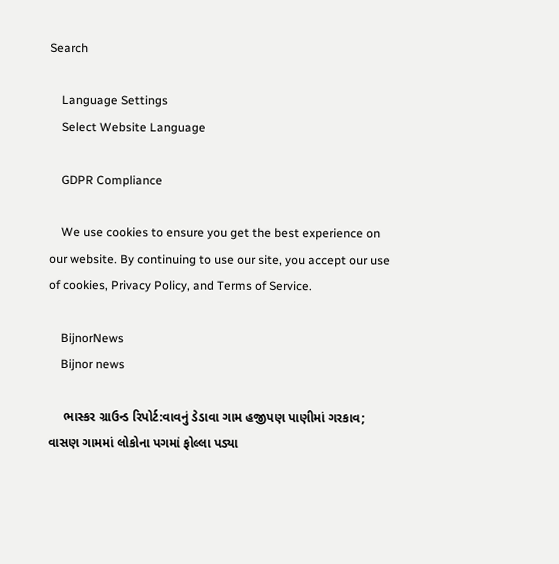Search

    Language Settings
    Select Website Language

    GDPR Compliance

    We use cookies to ensure you get the best experience on our website. By continuing to use our site, you accept our use of cookies, Privacy Policy, and Terms of Service.

    BijnorNews
    Bijnor news

    ભાસ્કર ગ્રાઉન્ડ રિપોર્ટ:વાવનું ડેડાવા ગામ હજીપણ પાણીમાં ગરકાવ; વાસણ ગામમાં લોકોના પગમાં ફોલ્લા પડ્યા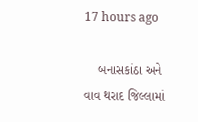17 hours ago

    બનાસકાંઠા અને વાવ થરાદ જિલ્લામાં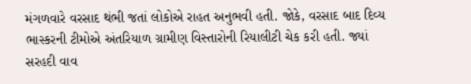મંગળવારે વરસાદ થંભી જતાં લોકોએ રાહત અનુભવી હતી. જોકે, વરસાદ બાદ દિવ્ય ભાસ્કરની ટીમોએ અંતરિયાળ ગ્રામીણ વિસ્તારોની રિયાલીટી ચેક કરી હતી. જ્યાં સરહદી વાવ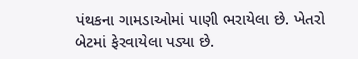પંથકના ગામડાઓમાં પાણી ભરાયેલા છે. ખેતરો બેટમાં ફેરવાયેલા પડ્યા છે.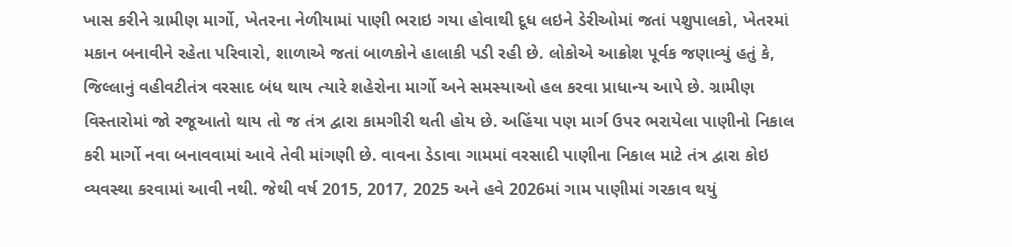ખાસ કરીને ગ્રામીણ માર્ગો, ખેતરના નેળીયામાં પાણી ભરાઇ ગયા હોવાથી દૂધ લઇને ડેરીઓમાં જતાં પશુપાલકો, ખેતરમાં મકાન બનાવીને રહેતા પરિવારો, શાળાએ જતાં બાળકોને હાલાકી પડી રહી છે. લોકોએ આક્રોશ પૂર્વક જણાવ્યું હતું કે, જિલ્લાનું વહીવટીતંત્ર વરસાદ બંધ થાય ત્યારે શહેરોના માર્ગો અને સમસ્યાઓ હલ કરવા પ્રાધાન્ય આપે છે. ગ્રામીણ વિસ્તારોમાં જો રજૂઆતો થાય તો જ તંત્ર દ્વારા કામગીરી થતી હોય છે. અહિંયા પણ માર્ગ ઉપર ભરાયેલા પાણીનો નિકાલ કરી માર્ગો નવા બનાવવામાં આવે તેવી માંગણી છે. વાવના ડેડાવા ગામમાં વરસાદી પાણીના નિકાલ માટે તંત્ર દ્વારા કોઇ વ્યવસ્થા કરવામાં આવી નથી. જેથી વર્ષ 2015, 2017, 2025 અને હવે 2026માં ગામ પાણીમાં ગરકાવ થયું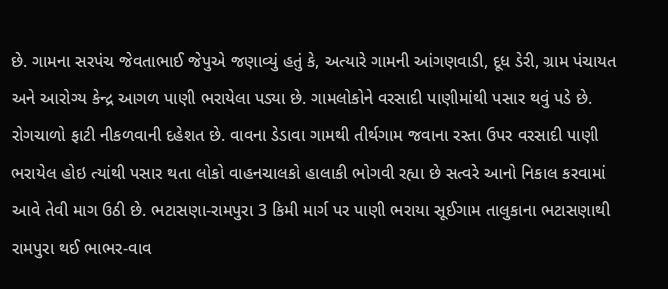છે. ગામના સરપંચ જેવતાભાઈ જેપુએ જણાવ્યું હતું કે, અત્યારે ગામની આંગણવાડી, દૂધ ડેરી, ગ્રામ પંચાયત અને આરોગ્ય કેન્દ્ર આગળ પાણી ભરાયેલા પડ્યા છે. ગામલોકોને વરસાદી પાણીમાંથી પસાર થવું પડે છે. રોગચાળો ફાટી નીકળવાની દહેશત છે. વાવના ડેડાવા ગામથી તીર્થગામ જવાના રસ્તા ઉપર વરસાદી પાણી ભરાયેલ હોઇ ત્યાંથી પસાર થતા લોકો વાહનચાલકો હાલાકી ભોગવી રહ્યા છે સત્વરે આનો નિકાલ કરવામાં આવે તેવી માગ ઉઠી છે. ભટાસણા-રામપુરા 3 કિમી માર્ગ પર પાણી ભરાયા સૂઈગામ તાલુકાના ભટાસણાથી રામપુરા થઈ ભાભર-વાવ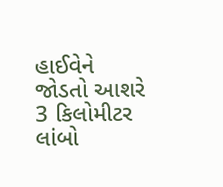હાઈવેને જોડતો આશરે 3 કિલોમીટર લાંબો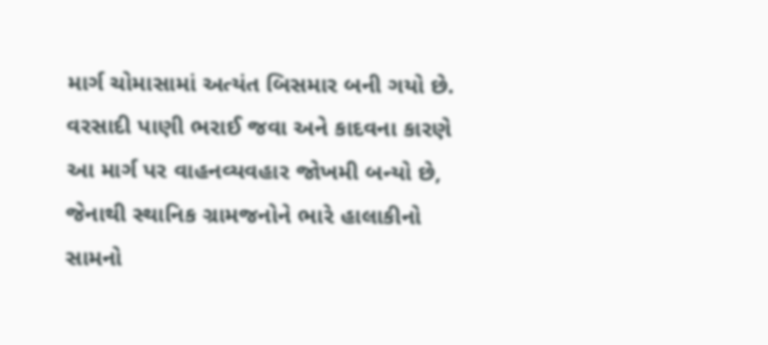માર્ગ ચોમાસામાં અત્યંત બિસમાર બની ગયો છે. વરસાદી પાણી ભરાઈ જવા અને કાદવના કારણે આ માર્ગ પર વાહનવ્યવહાર જોખમી બન્યો છે, જેનાથી સ્થાનિક ગ્રામજનોને ભારે હાલાકીનો સામનો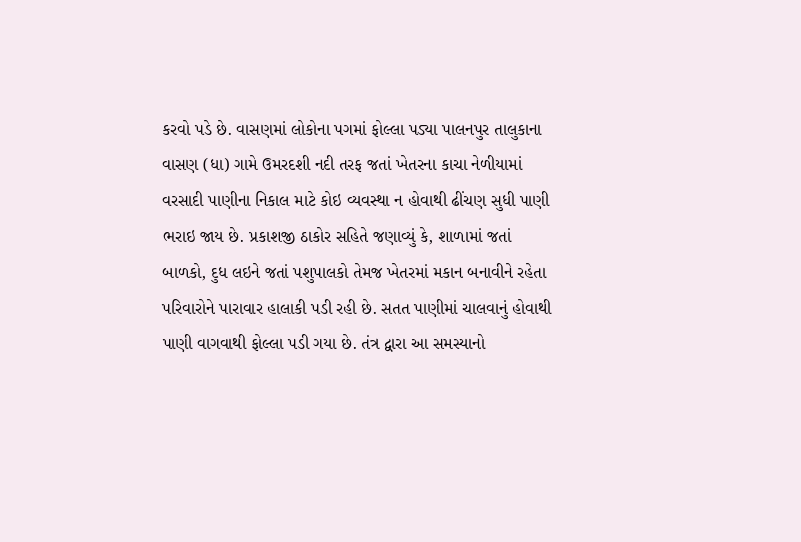કરવો પડે છે. વાસણમાં લોકોના પગમાં ફોલ્લા પડ્યા પાલનપુર તાલુકાના વાસણ (ધા) ગામે ઉમરદશી નદી તરફ જતાં ખેતરના કાચા નેળીયામાં વરસાદી પાણીના નિકાલ માટે કોઇ વ્યવસ્થા ન હોવાથી ઢીંચણ સુધી પાણી ભરાઇ જાય છે. પ્રકાશજી ઠાકોર સહિતે જણાવ્યું કે, શાળામાં જતાં બાળકો, દુધ લઇને જતાં પશુપાલકો તેમજ ખેતરમાં મકાન બનાવીને રહેતા પરિવારોને પારાવાર હાલાકી પડી રહી છે. સતત પાણીમાં ચાલવાનું હોવાથી પાણી વાગવાથી ફોલ્લા પડી ગયા છે. તંત્ર દ્વારા આ સમસ્યાનો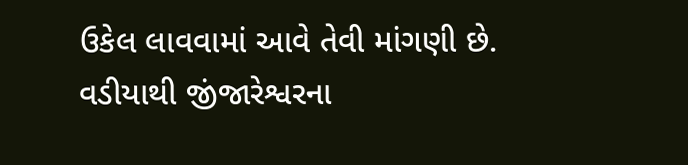ઉકેલ લાવવામાં આવે તેવી માંગણી છે. વડીયાથી જીંજારેશ્વરના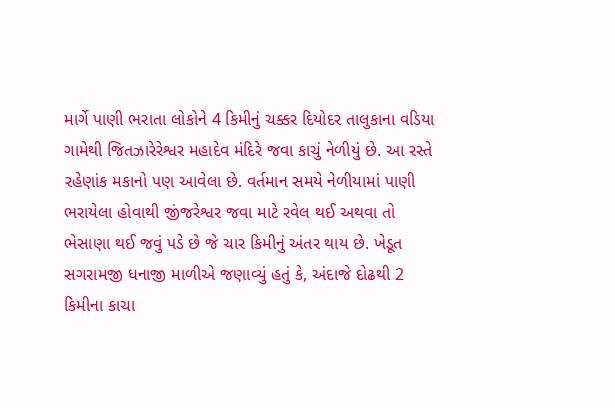માર્ગે પાણી ભરાતા લોકોને 4 કિમીનું ચક્કર દિયોદર તાલુકાના વડિયા ગામેથી જિતઝારેરેશ્વર મહાદેવ મંદિરે જવા કાચું નેળીયું છે. આ રસ્તે રહેણાંક મકાનો પણ આવેલા છે. વર્તમાન સમયે નેળીયામાં પાણી ભરાયેલા હોવાથી જીંજરેશ્વર જવા માટે રવેલ થઈ અથવા તો ભેસાણા થઈ જવું પડે છે જે ચાર કિમીનું અંતર થાય છે. ખેડૂત સગરામજી ધનાજી માળીએ જણાવ્યું હતું કે, અંદાજે દોઢથી 2 કિમીના કાચા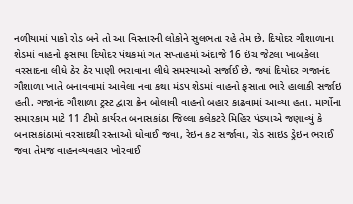નળીયામાં પાકો રોડ બને તો આ વિસ્તારની લોકોને સુલભતા રહે તેમ છે. દિયોદર ગૌશાળાના શેડમાં વાહનો ફસાયા દિયોદર પંથકમાં ગત સપ્તાહમાં અંદાજે 16 ઇંચ જેટલા ખાબકેલા વરસાદના લીધે ઠેર ઠેર પાણી ભરાવાના લીધે સમસ્યાઓ સર્જાઈ છે. જ્યાં દિયોદર ગજાનંદ ગૌશાળા ખાતે બનાવવામાં આવેલા નવા કથા મંડપ શેડમાં વાહનો ફસાતા ભારે હાલાકી સર્જાઇ હતી. ગજાનંદ ગૌશાળા ટ્રસ્ટ દ્વારા ક્રેન બોલાવી વાહનો બહાર કાઢવામાં આવ્યા હતા. માર્ગોના સમારકામ માટે 11 ટીમો કાર્યરત બનાસકાંઠા જિલ્લા કલેકટરે મિહિર પંડ્યાએ જણાવ્યું કે બનાસકાંઠામાં વરસાદથી રસ્તાઓ ધોવાઈ જવા, રેઇન કટ સર્જાવા, રોડ સાઇડ ડ્રેઇન ભરાઈ જવા તેમજ વાહનવ્યવહાર ખોરવાઈ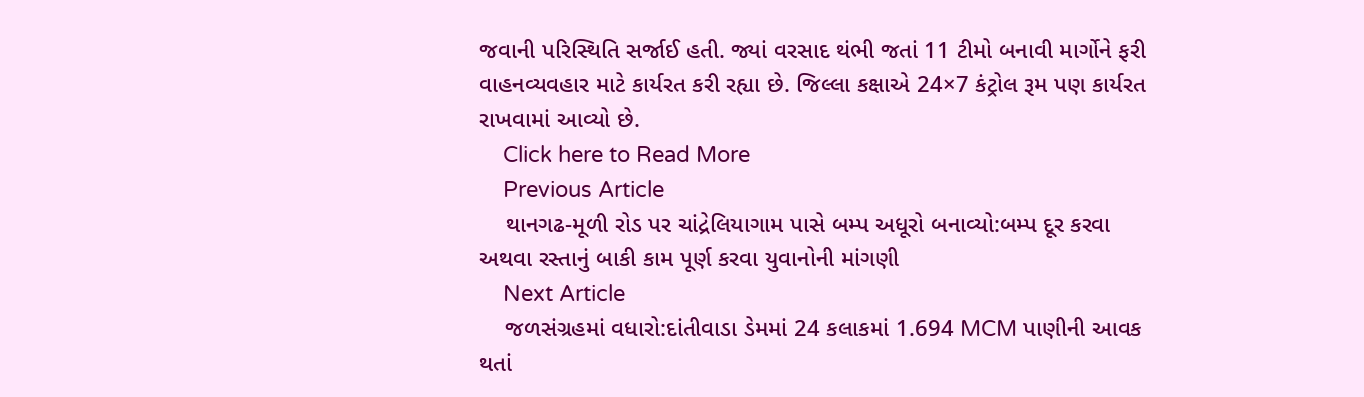જવાની પરિસ્થિતિ સર્જાઈ હતી. જ્યાં વરસાદ થંભી જતાં 11 ટીમો બનાવી માર્ગોને ફરી વાહનવ્યવહાર માટે કાર્યરત કરી રહ્યા છે. જિલ્લા કક્ષાએ 24×7 કંટ્રોલ રૂમ પણ કાર્યરત રાખવામાં આવ્યો છે.
    Click here to Read More
    Previous Article
    થાનગઢ-મૂળી રોડ પર ચાંદ્રેલિયાગામ પાસે બમ્પ અધૂરો બનાવ્યો:બમ્પ દૂર કરવા અથવા રસ્તાનું બાકી કામ પૂર્ણ કરવા યુવાનોની માંગણી
    Next Article
    જળસંગ્રહમાં વધારો:દાંતીવાડા ડેમમાં 24 કલાકમાં 1.694 MCM પાણીની આવક થતાં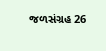જળસંગ્રહ 26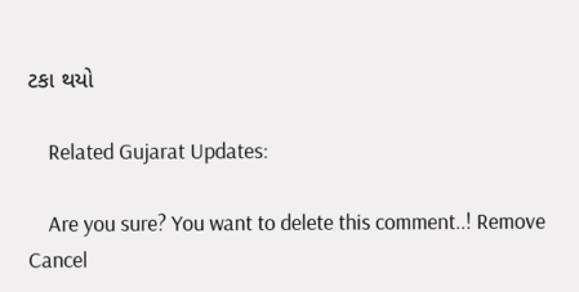ટકા થયો

    Related Gujarat Updates:

    Are you sure? You want to delete this comment..! Remove Cancel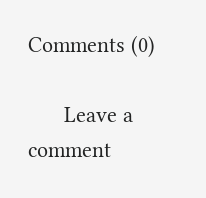Comments (0)

      Leave a comment